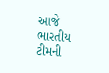આજે ભારતીય ટીમની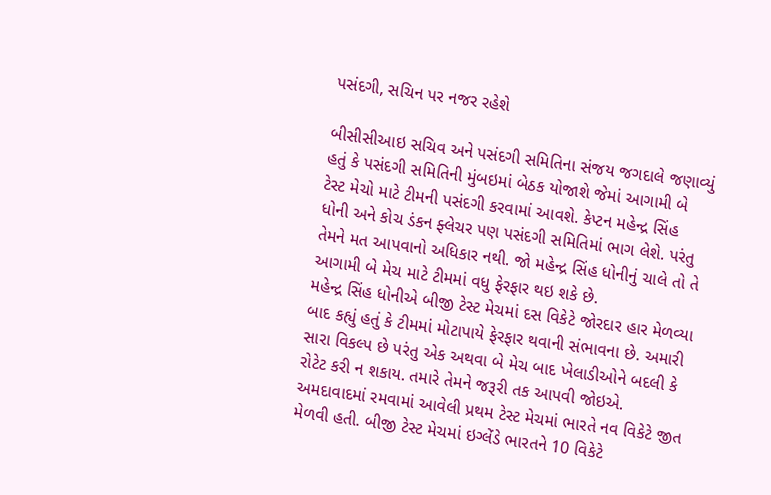પસંદગી, સચિન પર નજર રહેશે

બીસીસીઆઇ સચિવ અને પસંદગી સમિતિના સંજય જગદાલે જણાવ્યું હતું કે પસંદગી સમિતિની મુંબઇમાં બેઠક યોજાશે જેમાં આગામી બે ટેસ્ટ મેચો માટે ટીમની પસંદગી કરવામાં આવશે. કેપ્ટન મહેન્દ્ર સિંહ ધોની અને કોચ ડંકન ફ્લેચર પણ પસંદગી સમિતિમાં ભાગ લેશે. પરંતુ તેમને મત આપવાનો અધિકાર નથી. જો મહેન્દ્ર સિંહ ધોનીનું ચાલે તો તે આગામી બે મેચ માટે ટીમમાં વધુ ફેરફાર થઇ શકે છે.
મહેન્દ્ર સિંહ ધોનીએ બીજી ટેસ્ટ મેચમાં દસ વિકેટે જોરદાર હાર મેળવ્યા બાદ કહ્યું હતું કે ટીમમાં મોટાપાયે ફેરફાર થવાની સંભાવના છે. અમારી સારા વિકલ્પ છે પરંતુ એક અથવા બે મેચ બાદ ખેલાડીઓને બદલી કે રોટેટ કરી ન શકાય. તમારે તેમને જરૂરી તક આપવી જોઇએ.
અમદાવાદમાં રમવામાં આવેલી પ્રથમ ટેસ્ટ મેચમાં ભારતે નવ વિકેટે જીત મેળવી હતી. બીજી ટેસ્ટ મેચમાં ઇગ્લેંડે ભારતને 10 વિકેટે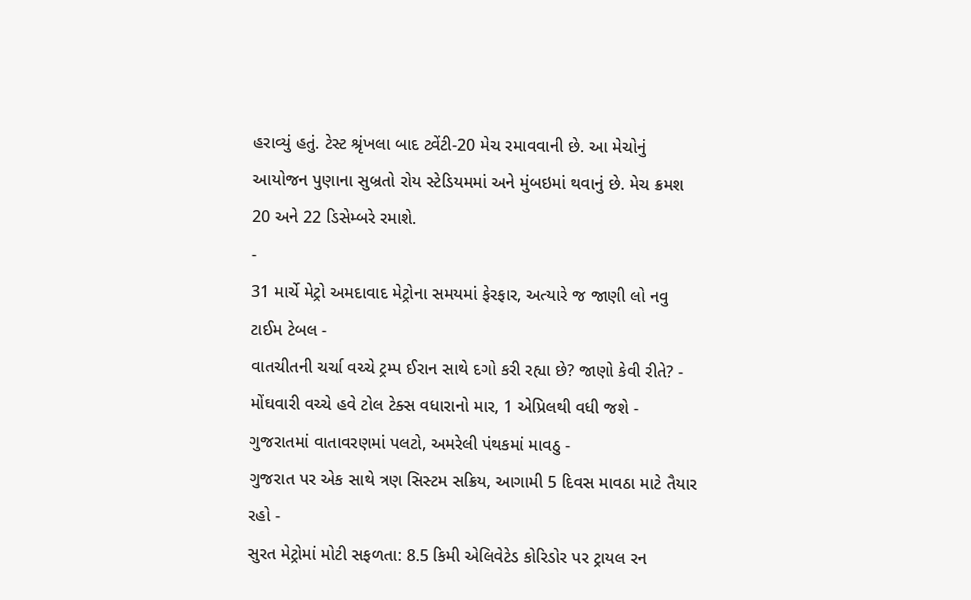હરાવ્યું હતું. ટેસ્ટ શ્રૃંખલા બાદ ટ્વેંટી-20 મેચ રમાવવાની છે. આ મેચોનું આયોજન પુણાના સુબ્રતો રોય સ્ટેડિયમમાં અને મુંબઇમાં થવાનું છે. મેચ ક્રમશ 20 અને 22 ડિસેમ્બરે રમાશે.
-
31 માર્ચે મેટ્રો અમદાવાદ મેટ્રોના સમયમાં ફેરફાર, અત્યારે જ જાણી લો નવુ ટાઈમ ટેબલ -
વાતચીતની ચર્ચા વચ્ચે ટ્રમ્પ ઈરાન સાથે દગો કરી રહ્યા છે? જાણો કેવી રીતે? -
મોંઘવારી વચ્ચે હવે ટોલ ટેક્સ વધારાનો માર, 1 એપ્રિલથી વધી જશે -
ગુજરાતમાં વાતાવરણમાં પલટો, અમરેલી પંથકમાં માવઠુ -
ગુજરાત પર એક સાથે ત્રણ સિસ્ટમ સક્રિય, આગામી 5 દિવસ માવઠા માટે તૈયાર રહો -
સુરત મેટ્રોમાં મોટી સફળતા: 8.5 કિમી એલિવેટેડ કોરિડોર પર ટ્રાયલ રન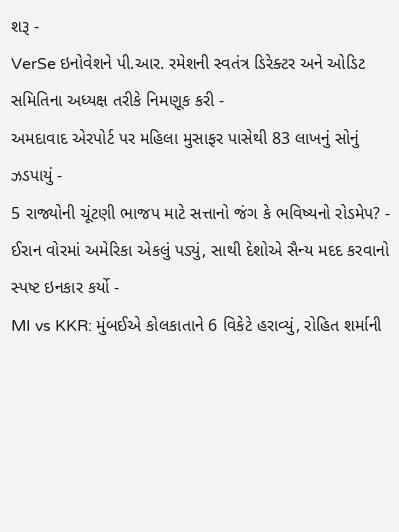શરૂ -
VerSe ઇનોવેશને પી.આર. રમેશની સ્વતંત્ર ડિરેક્ટર અને ઓડિટ સમિતિના અધ્યક્ષ તરીકે નિમણૂક કરી -
અમદાવાદ એરપોર્ટ પર મહિલા મુસાફર પાસેથી 83 લાખનું સોનું ઝડપાયું -
5 રાજ્યોની ચૂંટણી ભાજપ માટે સત્તાનો જંગ કે ભવિષ્યનો રોડમેપ? -
ઈરાન વોરમાં અમેરિકા એકલું પડ્યું, સાથી દેશોએ સૈન્ય મદદ કરવાનો સ્પષ્ટ ઇનકાર કર્યો -
MI vs KKR: મુંબઈએ કોલકાતાને 6 વિકેટે હરાવ્યું, રોહિત શર્માની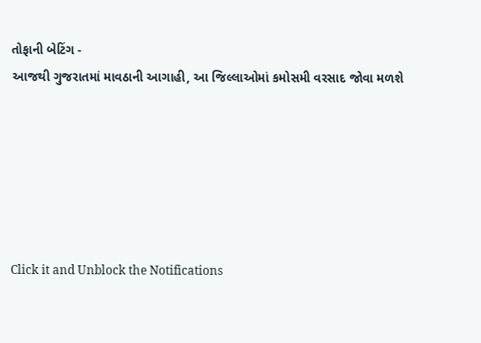તોફાની બેટિંગ -
આજથી ગુજરાતમાં માવઠાની આગાહી, આ જિલ્લાઓમાં કમોસમી વરસાદ જોવા મળશે






Click it and Unblock the Notifications